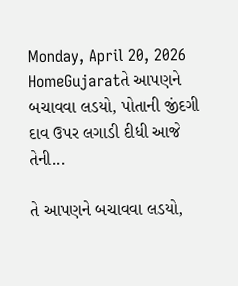Monday, April 20, 2026
HomeGujaratતે આપણને બચાવવા લડયો, પોતાની જીંદગી દાવ ઉપર લગાડી દીધી આજે તેની...

તે આપણને બચાવવા લડયો,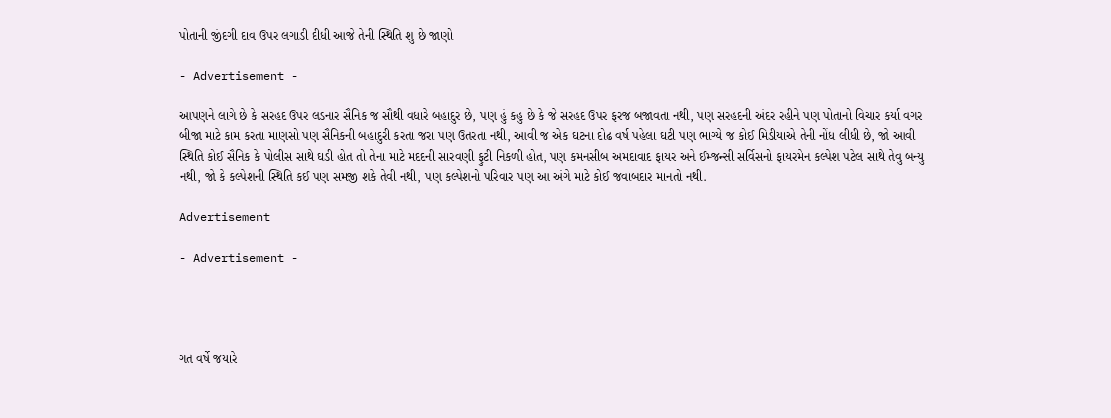પોતાની જીંદગી દાવ ઉપર લગાડી દીધી આજે તેની સ્થિતિ શુ છે જાણો

- Advertisement -

આપણને લાગે છે કે સરહદ ઉપર લડનાર સૈનિક જ સૌથી વધારે બહાદુર છે, પણ હું કહુ છે કે જે સરહદ ઉપર ફરજ બજાવતા નથી, પણ સરહદની અંદર રહીને પણ પોતાનો વિચાર કર્યા વગર બીજા માટે કામ કરતા માણસો પણ સૈનિકની બહાદુરી કરતા જરા પણ ઉતરતા નથી, આવી જ એક ઘટના દોઢ વર્ષ પહેલા ઘટી પણ ભાગ્યે જ કોઈ મિડીયાએ તેની નોંધ લીધી છે, જો આવી સ્થિતિ કોઈ સૈનિક કે પોલીસ સાથે ઘડી હોત તો તેના માટે મદદની સારવણી ફુટી નિકળી હોત, પણ કમનસીબ અમદાવાદ ફાયર અને ઈમ્જન્સી સર્વિસનો ફાયરમેન કલ્પેશ પટેલ સાથે તેવુ બન્યુ નથી, જો કે કલ્પેશની સ્થિતિ કઈ પણ સમજી શકે તેવી નથી, પણ કલ્પેશનો પરિવાર પણ આ અંગે માટે કોઈ જવાબદાર માનતો નથી.

Advertisement

- Advertisement -




ગત વર્ષે જયારે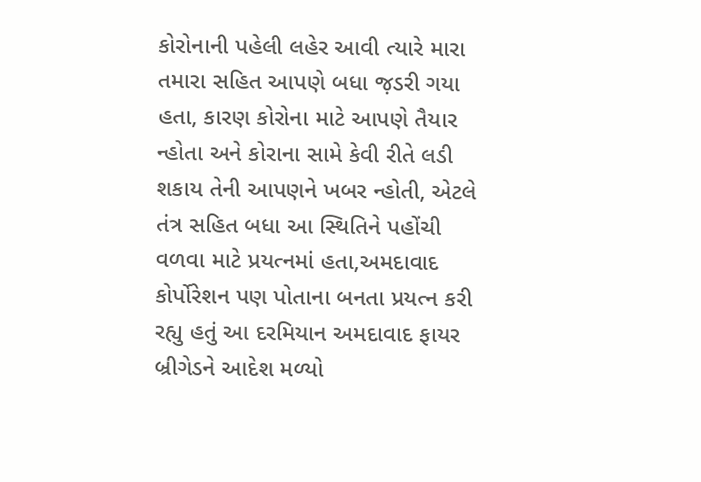કોરોનાની પહેલી લહેર આવી ત્યારે મારા તમારા સહિત આપણે બધા જ઼ડરી ગયા હતા, કારણ કોરોના માટે આપણે તૈયાર ન્હોતા અને કોરાના સામે કેવી રીતે લડી શકાય તેની આપણને ખબર ન્હોતી, એટલે તંત્ર સહિત બધા આ સ્થિતિને પહોંચી વળવા માટે પ્રયત્નમાં હતા,અમદાવાદ કોર્પોરેશન પણ પોતાના બનતા પ્રયત્ન કરી રહ્યુ હતું આ દરમિયાન અમદાવાદ ફાયર બ્રીગેડને આદેશ મળ્યો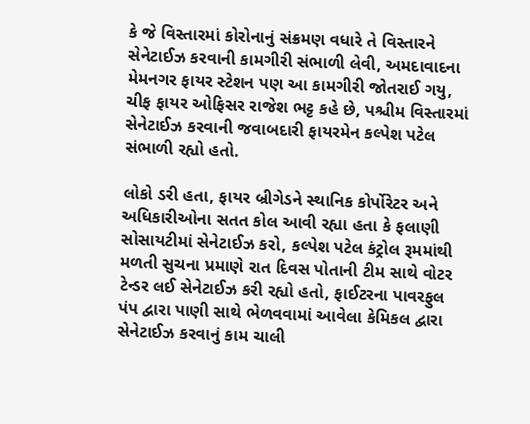કે જે વિસ્તારમાં કોરોનાનું સંક્રમણ વધારે તે વિસ્તારને સેનેટાઈઝ કરવાની કામગીરી સંભાળી લેવી, અમદાવાદના મેમનગર ફાયર સ્ટેશન પણ આ કામગીરી જોતરાઈ ગયુ, ચીફ ફાયર ઓફિસર રાજેશ ભટ્ટ કહે છે, પશ્ચીમ વિસ્તારમાં સેનેટાઈઝ કરવાની જવાબદારી ફાયરમેન કલ્પેશ પટેલ સંભાળી રહ્યો હતો.

લોકો ડરી હતા, ફાયર બ્રીગેડને સ્થાનિક કોર્પોરેટર અને અધિકારીઓના સતત કોલ આવી રહ્યા હતા કે ફલાણી સોસાયટીમાં સેનેટાઈઝ કરો, કલ્પેશ પટેલ કંટ્રોલ રૂમમાંથી મળતી સુચના પ્રમાણે રાત દિવસ પોતાની ટીમ સાથે વોટર ટેન્ડર લઈ સેનેટાઈઝ કરી રહ્યો હતો, ફાઈટરના પાવરફુલ પંપ દ્વારા પાણી સાથે ભેળવવામાં આવેલા કેમિકલ દ્વારા સેનેટાઈઝ કરવાનું કામ ચાલી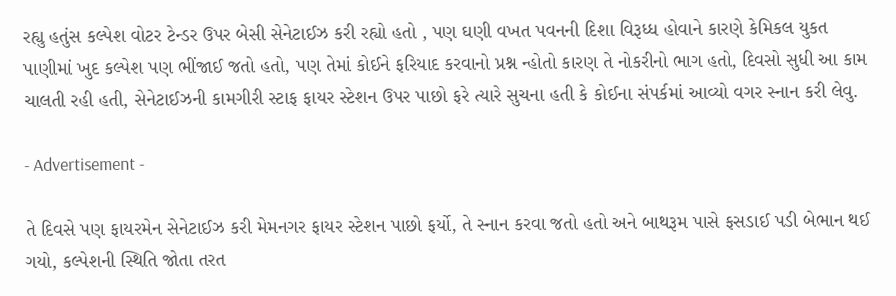રહ્યુ હતુંસ કલ્પેશ વોટર ટેન્ડર ઉપર બેસી સેનેટાઈઝ કરી રહ્યો હતો , પણ ઘણી વખત પવનની દિશા વિરૂધ્ધ હોવાને કારણે કેમિકલ યુકત પાણીમાં ખુદ કલ્પેશ પણ ભીંજાઈ જતો હતો, પણ તેમાં કોઈને ફરિયાદ કરવાનો પ્રશ્ન ન્હોતો કારણ તે નોકરીનો ભાગ હતો, દિવસો સુધી આ કામ ચાલતી રહી હતી, સેનેટાઈઝની કામગીરી સ્ટાફ ફાયર સ્ટેશન ઉપર પાછો ફરે ત્યારે સુચના હતી કે કોઈના સંપર્કમાં આવ્યો વગર સ્નાન કરી લેવુ.

- Advertisement -

તે દિવસે પણ ફાયરમેન સેનેટાઈઝ કરી મેમનગર ફાયર સ્ટેશન પાછો ફર્યો, તે સ્નાન કરવા જતો હતો અને બાથરૂમ પાસે ફસડાઈ પડી બેભાન થઈ ગયો, કલ્પેશની સ્થિતિ જોતા તરત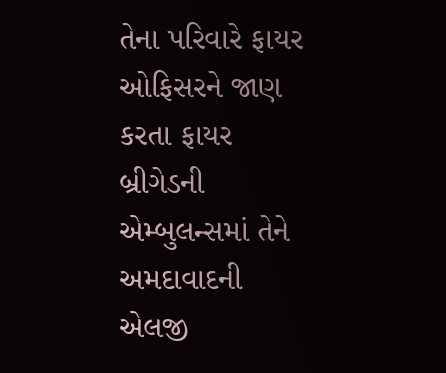તેના પરિવારે ફાયર ઓફિસરને જાણ કરતા ફાયર બ્રીગેડની એમ્બુલન્સમાં તેને અમદાવાદની એલજી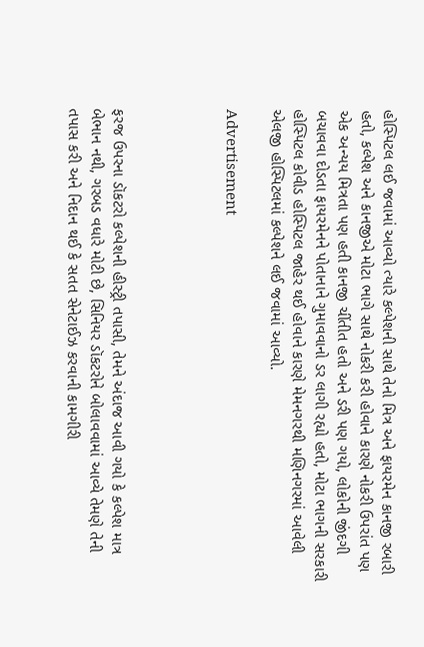હોસ્પિટલ લઈ જવામાં આવ્યો ત્યારે કલ્પેશની સાથે તેનો મિત્ર અને ફાયરમેન કાનજી રબારી હતો, કલ્પેશ અને કાનજીએ મોટા ભાગે સાથે નોકરી કરી હોવાને કારણે નોકરી ઉપરાંત પણ એક અન્યય મિત્રતા પણ હતી કાનજી ચીંતીત હતો અને ડરી પણ ગયો, લોકોની જીંદગી બચાવવા દોડતા ફાયરમેનને પોતાનાને ગુમાવવાનો ડર લાગી રહ્યો હતો, મોટા ભાગની સરકારી હોસ્પિટલ કોવીડ હોસ્પિટલ જાહેર થઈ હોવાને કારણે મેમનગરથી મણિનગરમાં આવેલી એલજી હોસ્પિટલમાં કલ્પેશને લઈ જવામાં આવ્યો.

Advertisement




ફરજ ઉપરના ડૉકટરો કલ્પેશની હીસ્ટ્રી તપાસી, તેમને અંદાજ આવી ગયો કે કલ્પેશ માત્ર બેભાન નથી, ગરબડ વધારે મોટી છે, સિનિયર ડૉકટરોને બોલાવવામાં આવ્યે તેમણે તેની તપાસ કરી અને નિદાન થઈ કે સતત સેનેટાઈઝ કરવાની કામગીરી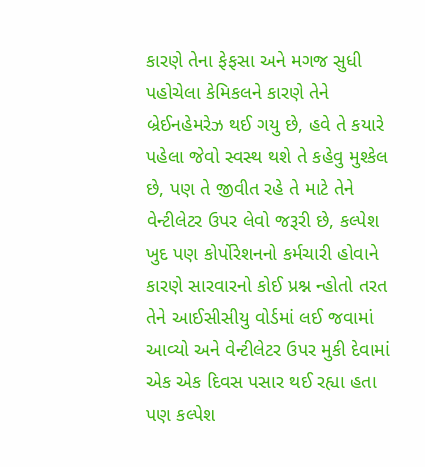કારણે તેના ફેફસા અને મગજ સુધી પહોચેલા કેમિકલને કારણે તેને બ્રેઈનહેમરેઝ થઈ ગયુ છે, હવે તે કયારે પહેલા જેવો સ્વસ્થ થશે તે કહેવુ મુશ્કેલ છે, પણ તે જીવીત રહે તે માટે તેને વેન્ટીલેટર ઉપર લેવો જરૂરી છે, કલ્પેશ ખુદ પણ કોર્પોરેશનનો કર્મચારી હોવાને કારણે સારવારનો કોઈ પ્રશ્ન ન્હોતો તરત તેને આઈસીસીયુ વોર્ડમાં લઈ જવામાં આવ્યો અને વેન્ટીલેટર ઉપર મુકી દેવામાં એક એક દિવસ પસાર થઈ રહ્યા હતા પણ કલ્પેશ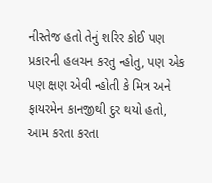નીસ્તેજ હતો તેનું શરિર કોઈ પણ પ્રકારની હલચન કરતુ ન્હોતુ, પણ એક પણ ક્ષણ એવી ન્હોતી કે મિત્ર અને ફાયરમેન કાનજીથી દુર થયો હતો, આમ કરતા કરતા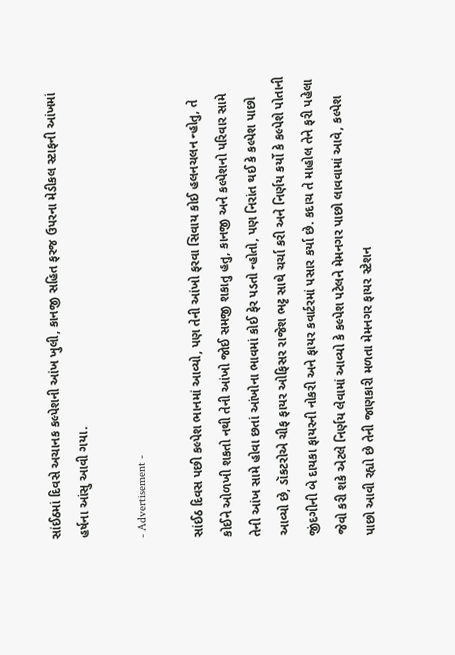સાંઈઠમાં દિવસે અચાનક કલ્પેશની આંખ ખુલી, કાનજી સહિત ફરજ ઉપરના મેડીકલ સ્ટાફની આંખમાં હર્ષના આંસુ આવી ગયા.

- Advertisement -

સાંઈઠ દિવસ પછી કલ્પેશ ભાનમાં આવ્યો, પણ તેની આંખો ફરવા સિવાય કોઈ હલનચલન ન્હોતુ, તે કોઈને ઓળખી શકતો નથી તેની આંખો જોઈ સમજી શકાતુ હતુ, કાનજી અને કલ્પેશનો પરિવાર સામે તેની આંખ સામે હોવા છતાં આંખોના ભાવમાં કોઈ ફેર પડતો ન્હોતો, પણ નિરાંત થઈ કે કલ્પેશ પાછો આવ્યો છે, ડૉકટરોએ ચીફ ફાયર ઓફિસર રાજેશ ભટ્ટ સાથે ચર્ચા કરી અને નિર્ણય કર્યો કે કલ્પેશે પોતાની જીંદગીની બે દાયકા ફાયરની નોકરી અને ફાયર કવાર્ટરમાં પસાર કર્યા છે. કદાચ તે માહોલ તેને ફરી પહેલા જેવો કરી શકે એટલે નિર્ણય લેવામાં આવ્યો કે કલ્પેશ પટેલને મેમનગર પાછો લાવવામાં આવે, કલ્પેશ પાછો આવી રહ્યો છે તેની જાણકારી મળતા મેમનગર ફાયર સ્ટેશન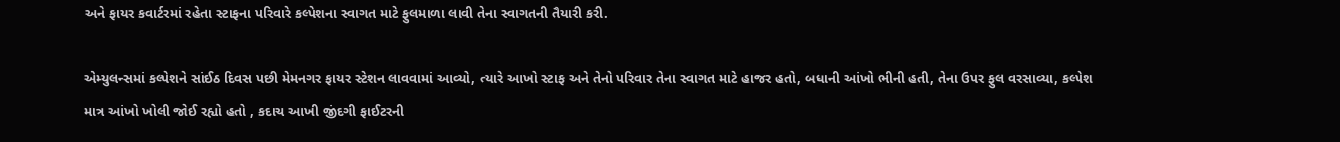અને ફાયર કવાર્ટરમાં રહેતા સ્ટાફના પરિવારે કલ્પેશના સ્વાગત માટે ફુલમાળા લાવી તેના સ્વાગતની તૈયારી કરી.

એમ્યુલન્સમાં કલ્પેશને સાંઈઠ દિવસ પછી મેમનગર ફાયર સ્ટેશન લાવવામાં આવ્યો, ત્યારે આખો સ્ટાફ અને તેનો પરિવાર તેના સ્વાગત માટે હાજર હતો, બધાની આંખો ભીની હતી, તેના ઉપર ફુલ વરસાવ્યા, કલ્પેશ માત્ર આંખો ખોલી જોઈ રહ્યો હતો , કદાચ આખી જીંદગી ફાઈટરની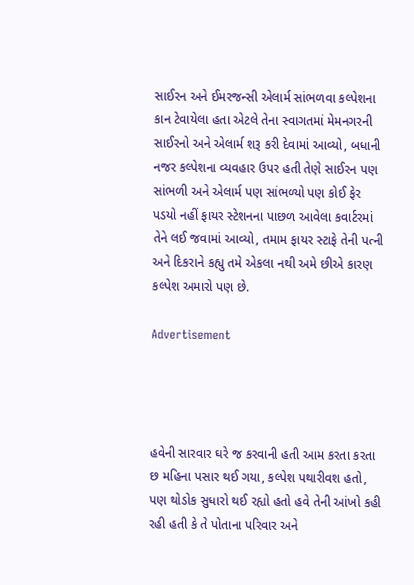સાઈરન અને ઈમરજન્સી એલાર્મ સાંભળવા કલ્પેશના કાન ટેવાયેલા હતા એટલે તેના સ્વાગતમાં મેમનગરની સાઈરનો અને એલાર્મ શરૂ કરી દેવામાં આવ્યો, બધાની નજર કલ્પેશના વ્યવહાર ઉપર હતી તેણે સાઈરન પણ સાંભળી અને એલાર્મ પણ સાંભળ્યો પણ કોઈ ફેર પડયો નહીં ફાયર સ્ટેશનના પાછળ આવેલા કવાર્ટરમાં તેને લઈ જવામાં આવ્યો, તમામ ફાયર સ્ટાફે તેની પત્ની અને દિકરાને કહ્યુ તમે એકલા નથી અમે છીએ કારણ કલ્પેશ અમારો પણ છે.

Advertisement




હવેની સારવાર ઘરે જ કરવાની હતી આમ કરતા કરતા છ મહિના પસાર થઈ ગયા, કલ્પેશ પથારીવશ હતો, પણ થોડોક સુધારો થઈ રહ્યો હતો હવે તેની આંખો કહી રહી હતી કે તે પોતાના પરિવાર અને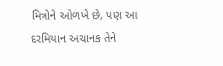મિત્રોને ઓળખે છે, પણ આ દરમિયાન અચાનક તેને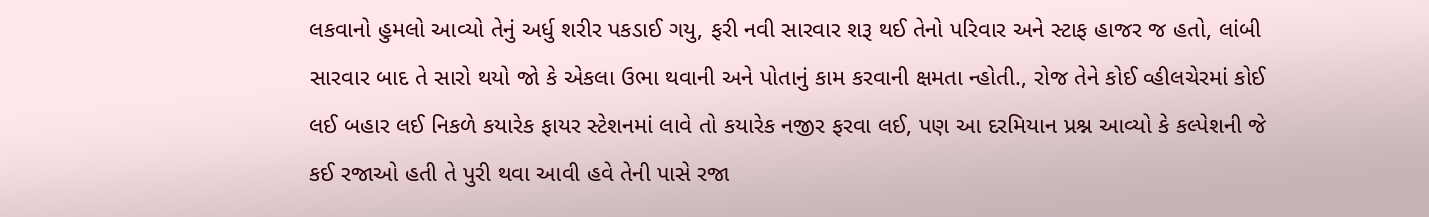લકવાનો હુમલો આવ્યો તેનું અર્ધુ શરીર પકડાઈ ગયુ, ફરી નવી સારવાર શરૂ થઈ તેનો પરિવાર અને સ્ટાફ હાજર જ હતો, લાંબી સારવાર બાદ તે સારો થયો જો કે એકલા ઉભા થવાની અને પોતાનું કામ કરવાની ક્ષમતા ન્હોતી., રોજ તેને કોઈ વ્હીલચેરમાં કોઈ લઈ બહાર લઈ નિકળે કયારેક ફાયર સ્ટેશનમાં લાવે તો કયારેક નજીર ફરવા લઈ, પણ આ દરમિયાન પ્રશ્ન આવ્યો કે કલ્પેશની જે કઈ રજાઓ હતી તે પુરી થવા આવી હવે તેની પાસે રજા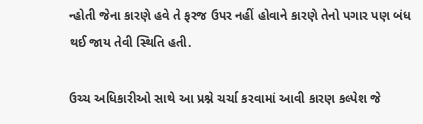ન્હોતી જેના કારણે હવે તે ફરજ ઉપર નહીં હોવાને કારણે તેનો પગાર પણ બંધ થઈ જાય તેવી સ્થિતિ હતી.

ઉચ્ચ અધિકારીઓ સાથે આ પ્રશ્ને ચર્ચા કરવામાં આવી કારણ કલ્પેશ જે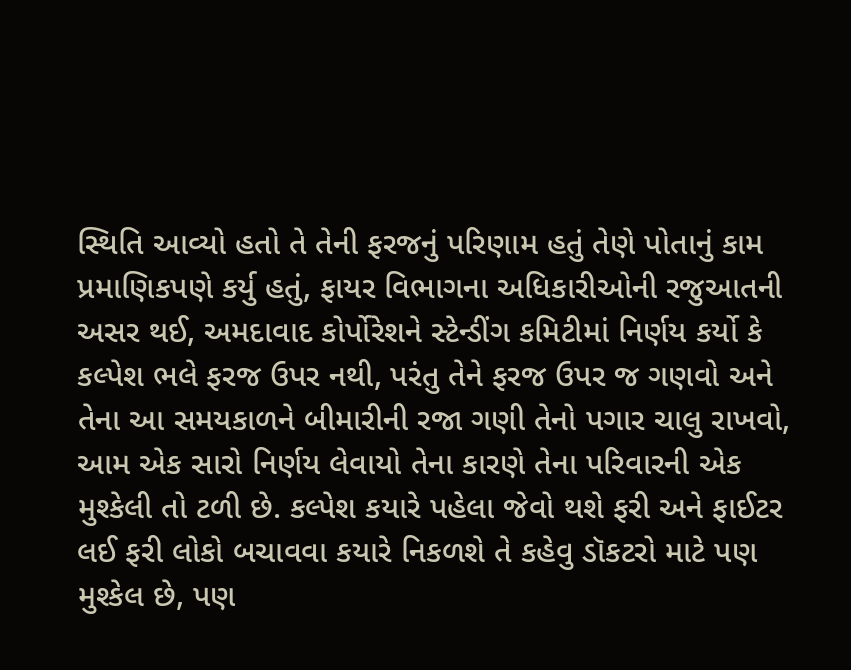સ્થિતિ આવ્યો હતો તે તેની ફરજનું પરિણામ હતું તેણે પોતાનું કામ પ્રમાણિકપણે કર્યુ હતું, ફાયર વિભાગના અધિકારીઓની રજુઆતની અસર થઈ, અમદાવાદ કોર્પોરેશને સ્ટેન્ડીંગ કમિટીમાં નિર્ણય કર્યો કે કલ્પેશ ભલે ફરજ ઉપર નથી, પરંતુ તેને ફરજ ઉપર જ ગણવો અને તેના આ સમયકાળને બીમારીની રજા ગણી તેનો પગાર ચાલુ રાખવો, આમ એક સારો નિર્ણય લેવાયો તેના કારણે તેના પરિવારની એક મુશ્કેલી તો ટળી છે. કલ્પેશ કયારે પહેલા જેવો થશે ફરી અને ફાઈટર લઈ ફરી લોકો બચાવવા કયારે નિકળશે તે કહેવુ ડૉકટરો માટે પણ મુશ્કેલ છે, પણ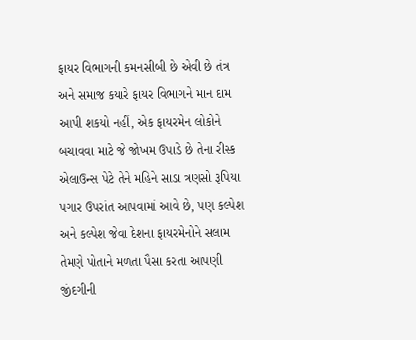ફાયર વિભાગની કમનસીબી છે એવી છે તંત્ર અને સમાજ કયારે ફાયર વિભાગને માન દામ આપી શકયો નહીં, એક ફાયરમેન લોકોને બચાવવા માટે જે જોખમ ઉપાડે છે તેના રીસ્ક એલાઉન્સ પેટે તેને મહિને સાડા ત્રણસો રૂપિયા પગાર ઉપરાંત આપવામાં આવે છે, પણ કલ્પેશ અને કલ્પેશ જેવા દેશના ફાયરમેનોને સલામ તેમણે પોતાને મળતા પૈસા કરતા આપણી જીંદગીની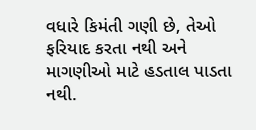વધારે કિમંતી ગણી છે, તેઓ ફરિયાદ કરતા નથી અને માગણીઓ માટે હડતાલ પાડતા નથી.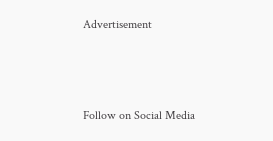Advertisement



Follow on Social Media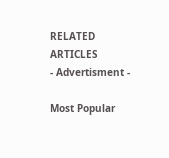RELATED ARTICLES
- Advertisment -

Most Popular